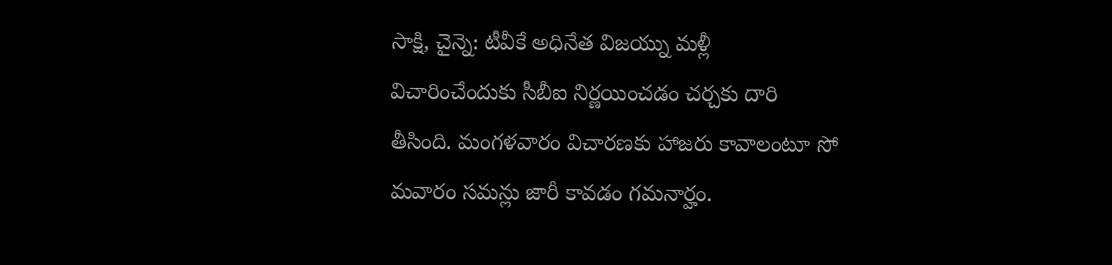సాక్షి, చైన్నె: టీవీకే అధినేత విజయ్ను మళ్లీ విచారించేందుకు సీబీఐ నిర్ణయించడం చర్చకు దారి తీసింది. మంగళవారం విచారణకు హాజరు కావాలంటూ సో మవారం సమన్లు జారీ కావడం గమనార్హం.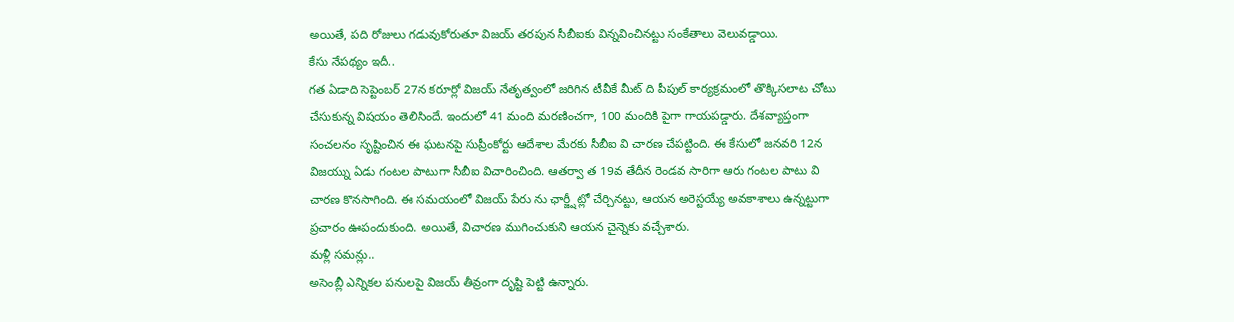అయితే, పది రోజులు గడువుకోరుతూ విజయ్ తరపున సీబీఐకు విన్నవించినట్టు సంకేతాలు వెలువడ్డాయి.
కేసు నేపథ్యం ఇదీ..
గత ఏడాది సెప్టెంబర్ 27న కరూర్లో విజయ్ నేతృత్వంలో జరిగిన టీవీకే మీట్ ది పీపుల్ కార్యక్రమంలో తొక్కిసలాట చోటు చేసుకున్న విషయం తెలిసిందే. ఇందులో 41 మంది మరణించగా, 100 మందికి పైగా గాయపడ్డారు. దేశవ్యాప్తంగా సంచలనం సృష్టించిన ఈ ఘటనపై సుప్రీంకోర్టు ఆదేశాల మేరకు సీబీఐ వి చారణ చేపట్టింది. ఈ కేసులో జనవరి 12న విజయ్ను ఏడు గంటల పాటుగా సీబీఐ విచారించింది. ఆతర్వా త 19వ తేదీన రెండవ సారిగా ఆరు గంటల పాటు వి చారణ కొనసాగింది. ఈ సమయంలో విజయ్ పేరు ను ఛార్జ్షీట్లో చేర్చినట్టు, ఆయన అరెస్టయ్యే అవకాశాలు ఉన్నట్టుగా ప్రచారం ఊపందుకుంది. అయితే, విచారణ ముగించుకుని ఆయన చైన్నెకు వచ్చేశారు.
మళ్లీ సమన్లు..
అసెంబ్లీ ఎన్నికల పనులపై విజయ్ తీవ్రంగా దృష్టి పెట్టి ఉన్నారు.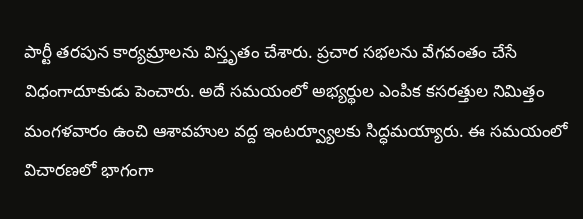పార్టీ తరపున కార్యమ్రాలను విస్తృతం చేశారు. ప్రచార సభలను వేగవంతం చేసే విధంగాదూకుడు పెంచారు. అదే సమయంలో అభ్యర్థుల ఎంపిక కసరత్తుల నిమిత్తం మంగళవారం ఉంచి ఆశావహుల వద్ద ఇంటర్వ్యూలకు సిద్ధమయ్యారు. ఈ సమయంలో విచారణలో భాగంగా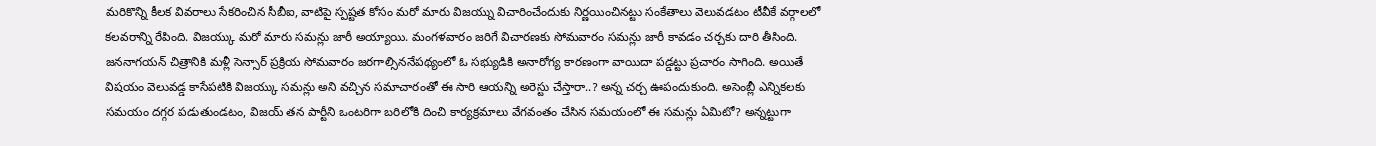మరికొన్ని కీలక వివరాలు సేకరించిన సీబీఐ, వాటిపై స్పష్టత కోసం మరో మారు విజయ్ను విచారించేందుకు నిర్ణయించినట్టు సంకేతాలు వెలువడటం టీవీకే వర్గాలలో కలవరాన్ని రేపింది. విజయ్కు మరో మారు సమన్లు జారీ అయ్యాయి. మంగళవారం జరిగే విచారణకు సోమవారం సమన్లు జారీ కావడం చర్చకు దారి తీసింది. జననాగయన్ చిత్రానికి మళ్లీ సెన్సార్ ప్రక్రియ సోమవారం జరగాల్సిననేపథ్యంలో ఓ సభ్యుడికి అనారోగ్య కారణంగా వాయిదా పడ్డట్టు ప్రచారం సాగింది. అయితే విషయం వెలువడ్డ కాసేపటికి విజయ్కు సమన్లు అని వచ్చిన సమాచారంతో ఈ సారి ఆయన్ని అరెస్టు చేస్తారా..? అన్న చర్చ ఊపందుకుంది. అసెంబ్లీ ఎన్నికలకు సమయం దగ్గర పడుతుండటం, విజయ్ తన పార్టీని ఒంటరిగా బరిలోకి దించి కార్యక్రమాలు వేగవంతం చేసిన సమయంలో ఈ సమన్లు ఏమిటో? అన్నట్టుగా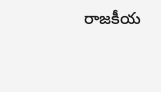రాజకీయ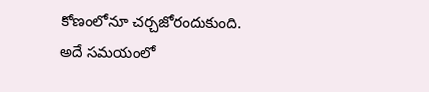కోణంలోనూ చర్చజోరందుకుంది. అదే సమయంలో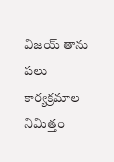విజయ్ తాను పలు కార్యక్రమాల నిమిత్తం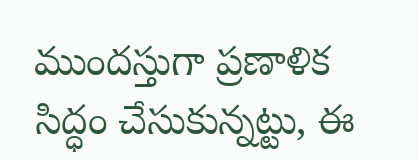ముందస్తుగా ప్రణాళిక సిద్ధం చేసుకున్నట్టు, ఈ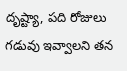దృష్ట్యా, పది రోజులు గడువు ఇవ్వాలని తన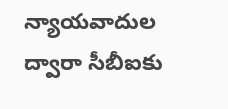న్యాయవాదుల ద్వారా సీబీఐకు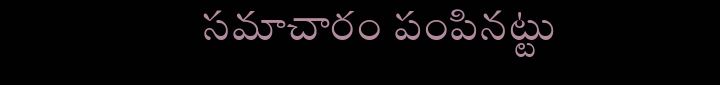సమాచారం పంపినట్టు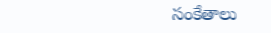సంకేతాలు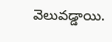వెలువడ్డాయి.